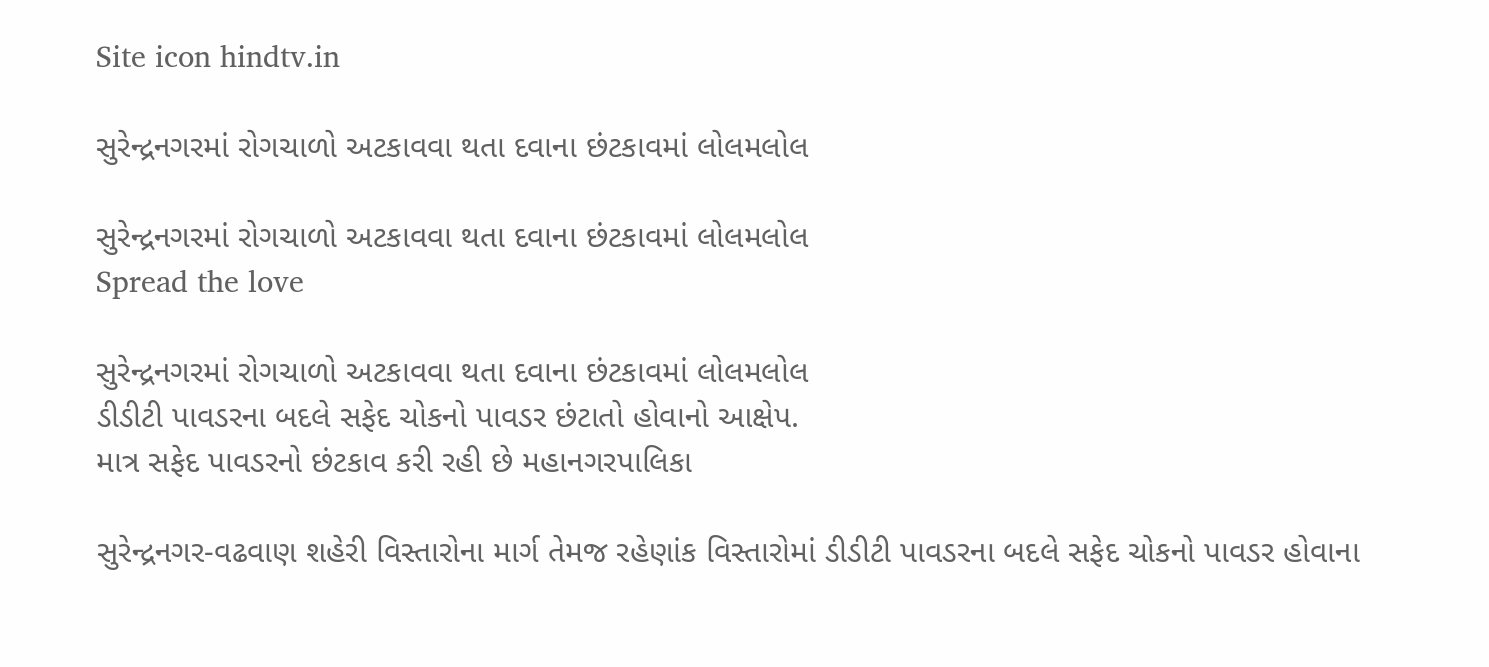Site icon hindtv.in

સુરેન્દ્રનગરમાં રોગચાળો અટકાવવા થતા દવાના છંટકાવમાં લોલમલોલ

સુરેન્દ્રનગરમાં રોગચાળો અટકાવવા થતા દવાના છંટકાવમાં લોલમલોલ
Spread the love

સુરેન્દ્રનગરમાં રોગચાળો અટકાવવા થતા દવાના છંટકાવમાં લોલમલોલ
ડીડીટી પાવડરના બદલે સફેદ ચોકનો પાવડર છંટાતો હોવાનો આક્ષેપ.
માત્ર સફેદ પાવડરનો છંટકાવ કરી રહી છે મહાનગરપાલિકા

સુરેન્દ્રનગર-વઢવાણ શહેરી વિસ્તારોના માર્ગ તેમજ રહેણાંક વિસ્તારોમાં ડીડીટી પાવડરના બદલે સફેદ ચોકનો પાવડર હોવાના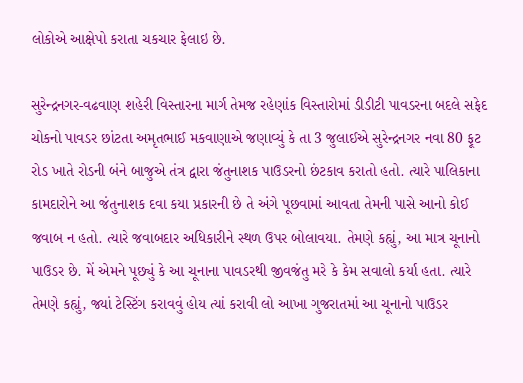લોકોએ આક્ષેપો કરાતા ચકચાર ફેલાઇ છે.

સુરેન્દ્રનગર-વઢવાણ શહેરી વિસ્તારના માર્ગ તેમજ રહેણાંક વિસ્તારોમાં ડીડીટી પાવડરના બદલે સફેદ ચોકનો પાવડર છાંટતા અમૃતભાઈ મકવાણાએ જણાવ્યું કે તા 3 જુલાઈએ સુરેન્દ્રનગર નવા 80 ફૂટ રોડ ખાતે રોડની બંને બાજુએ તંત્ર દ્વારા જંતુનાશક પાઉડરનો છંટકાવ કરાતો હતો. ત્યારે પાલિકાના કામદારોને આ જંતુનાશક દવા કયા પ્રકારની છે તે અંગે પૂછવામાં આવતા તેમની પાસે આનો કોઈ જવાબ ન હતો. ત્યારે જવાબદાર અધિકારીને સ્થળ ઉપર બોલાવયા. તેમણે કહ્યું, આ માત્ર ચૂનાનો પાઉડર છે. મેં એમને પૂછ્યું કે આ ચૂનાના પાવડરથી જીવજંતુ મરે કે કેમ સવાલો કર્યા હતા. ત્યારે તેમણે કહ્યું, જ્યાં ટેસ્ટિંગ કરાવવું હોય ત્યાં કરાવી લો આખા ગુજરાતમાં આ ચૂનાનો પાઉડર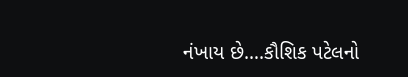નંખાય છે….કૌશિક પટેલનો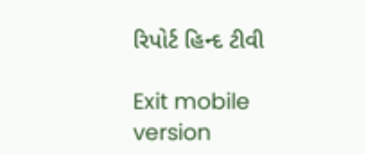રિપોર્ટ હિન્દ ટીવી

Exit mobile version